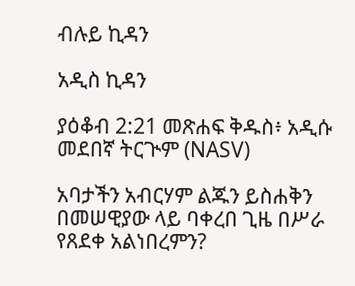ብሉይ ኪዳን

አዲስ ኪዳን

ያዕቆብ 2:21 መጽሐፍ ቅዱስ፥ አዲሱ መደበኛ ትርጒም (NASV)

አባታችን አብርሃም ልጁን ይስሐቅን በመሠዊያው ላይ ባቀረበ ጊዜ በሥራ የጸደቀ አልነበረምን?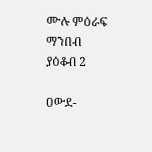ሙሉ ምዕራፍ ማንበብ ያዕቆብ 2

ዐውደ-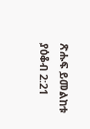ጽሑፍ ይመልከቱ ያዕቆብ 2:21